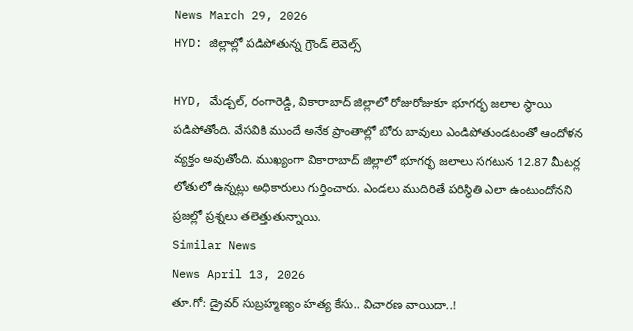News March 29, 2026
HYD: జిల్లాల్లో పడిపోతున్న గ్రౌండ్ లెవెల్స్

HYD, మేడ్చల్, రంగారెడ్డి, వికారాబాద్ జిల్లాలో రోజురోజుకూ భూగర్భ జలాల స్థాయి పడిపోతోంది. వేసవికి ముందే అనేక ప్రాంతాల్లో బోరు బావులు ఎండిపోతుండటంతో ఆందోళన వ్యక్తం అవుతోంది. ముఖ్యంగా వికారాబాద్ జిల్లాలో భూగర్భ జలాలు సగటున 12.87 మీటర్ల లోతులో ఉన్నట్లు అధికారులు గుర్తించారు. ఎండలు ముదిరితే పరిస్థితి ఎలా ఉంటుందోనని ప్రజల్లో ప్రశ్నలు తలెత్తుతున్నాయి.
Similar News
News April 13, 2026
తూ.గో: డ్రైవర్ సుబ్రహ్మణ్యం హత్య కేసు.. విచారణ వాయిదా..!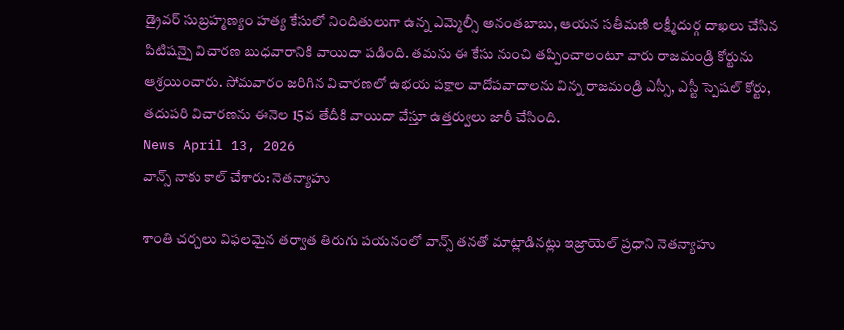డ్రైవర్ సుబ్రహ్మణ్యం హత్య కేసులో నిందితులుగా ఉన్న ఎమ్మెల్సీ అనంతబాబు, ఆయన సతీమణి లక్ష్మీదుర్గ దాఖలు చేసిన పిటిషన్పై విచారణ బుధవారానికి వాయిదా పడింది. తమను ఈ కేసు నుంచి తప్పించాలంటూ వారు రాజమండ్రి కోర్టును ఆశ్రయించారు. సోమవారం జరిగిన విచారణలో ఉభయ పక్షాల వాదోపవాదాలను విన్న రాజమండ్రి ఎస్సీ, ఎస్టీ స్పెషల్ కోర్టు, తదుపరి విచారణను ఈనెల 15వ తేదీకి వాయిదా వేస్తూ ఉత్తర్వులు జారీ చేసింది.
News April 13, 2026
వాన్స్ నాకు కాల్ చేశారు: నెతన్యాహు

శాంతి చర్చలు విఫలమైన తర్వాత తిరుగు పయనంలో వాన్స్ తనతో మాట్లాడినట్లు ఇజ్రాయెల్ ప్రధాని నెతన్యాహు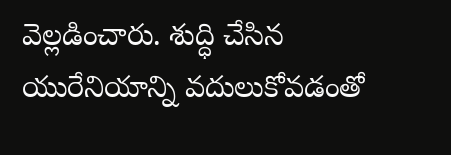వెల్లడించారు. శుద్ధి చేసిన యురేనియాన్ని వదులుకోవడంతో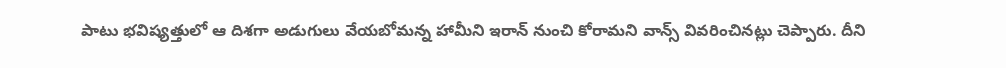పాటు భవిష్యత్తులో ఆ దిశగా అడుగులు వేయబోమన్న హామీని ఇరాన్ నుంచి కోరామని వాన్స్ వివరించినట్లు చెప్పారు. దీని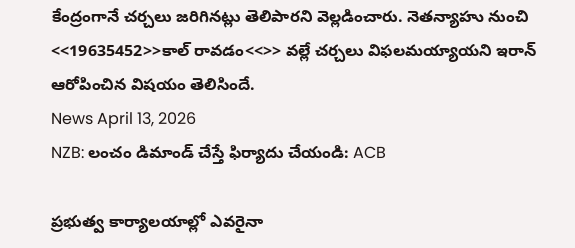కేంద్రంగానే చర్చలు జరిగినట్లు తెలిపారని వెల్లడించారు. నెతన్యాహు నుంచి <<19635452>>కాల్ రావడం<<>> వల్లే చర్చలు విఫలమయ్యాయని ఇరాన్ ఆరోపించిన విషయం తెలిసిందే.
News April 13, 2026
NZB: లంచం డిమాండ్ చేస్తే ఫిర్యాదు చేయండి: ACB

ప్రభుత్వ కార్యాలయాల్లో ఎవరైనా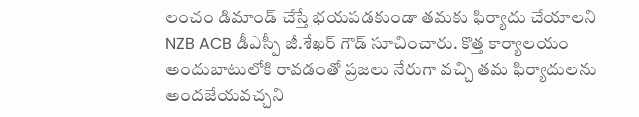లంచం డిమాండ్ చేస్తే భయపడకుండా తమకు ఫిర్యాదు చేయాలని NZB ACB డీఎస్పీ జీ.శేఖర్ గౌడ్ సూచించారు. కొత్త కార్యాలయం అందుబాటులోకి రావడంతో ప్రజలు నేరుగా వచ్చి తమ ఫిర్యాదులను అందజేయవచ్చని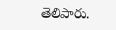తెలిపారు.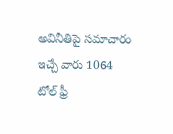అవినీతిపై సమాచారం ఇచ్చే వారు 1064 టోల్ ఫ్రీ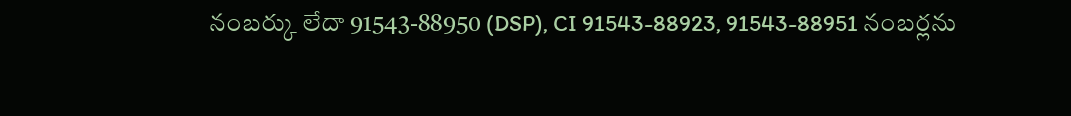నంబర్కు లేదా 91543-88950 (DSP), CI 91543-88923, 91543-88951 నంబర్లను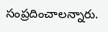సంప్రదించాలన్నారు.